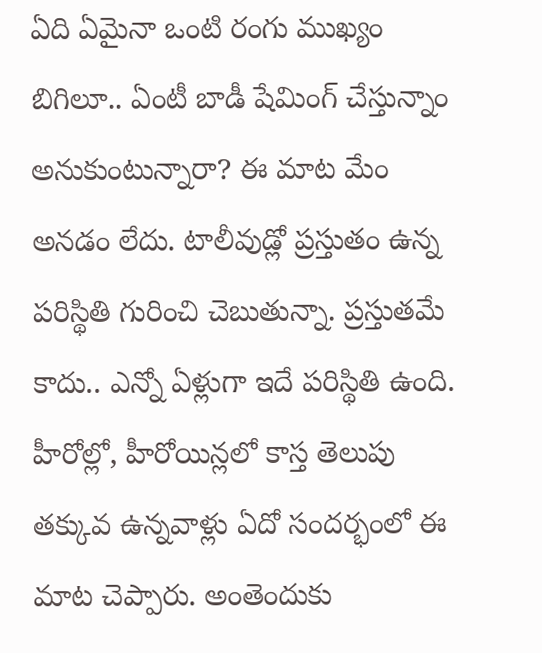ఏది ఏమైనా ఒంటి రంగు ముఖ్యం బిగిలూ.. ఏంటీ బాడీ షేమింగ్ చేస్తున్నాం అనుకుంటున్నారా? ఈ మాట మేం అనడం లేదు. టాలీవుడ్లో ప్రస్తుతం ఉన్న పరిస్థితి గురించి చెబుతున్నా. ప్రస్తుతమే కాదు.. ఎన్నో ఏళ్లుగా ఇదే పరిస్థితి ఉంది. హీరోల్లో, హీరోయిన్లలో కాస్త తెలుపు తక్కువ ఉన్నవాళ్లు ఏదో సందర్భంలో ఈ మాట చెప్పారు. అంతెందుకు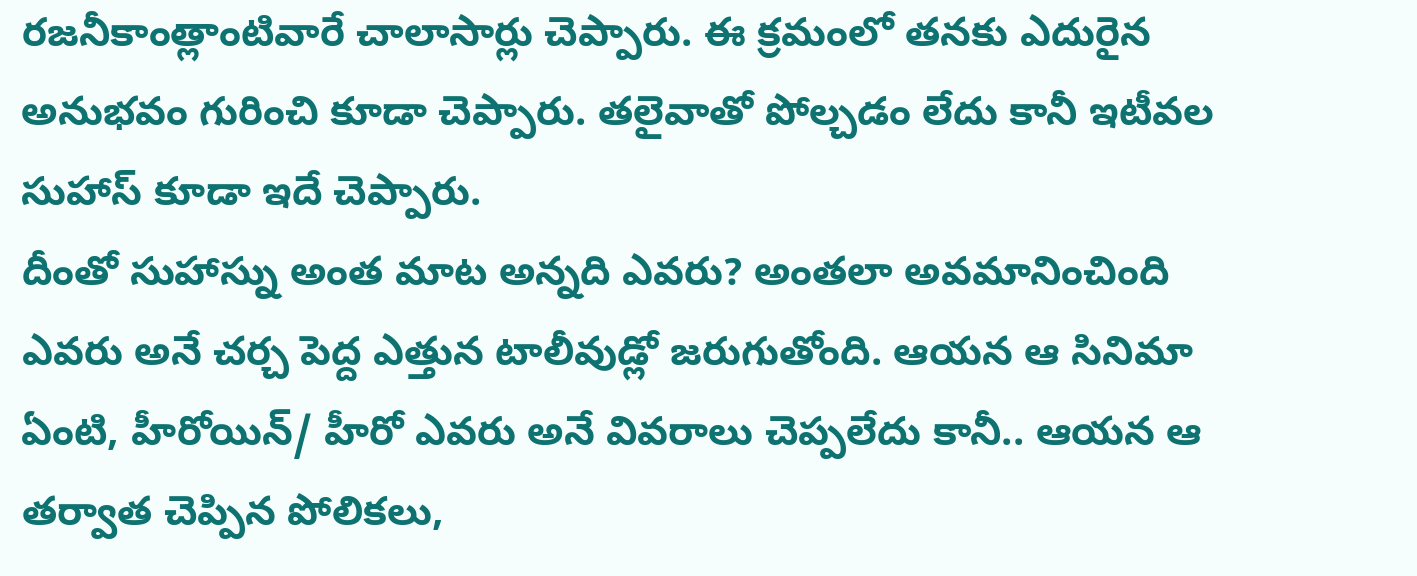రజనీకాంత్లాంటివారే చాలాసార్లు చెప్పారు. ఈ క్రమంలో తనకు ఎదురైన అనుభవం గురించి కూడా చెప్పారు. తలైవాతో పోల్చడం లేదు కానీ ఇటీవల సుహాస్ కూడా ఇదే చెప్పారు.
దీంతో సుహాస్ను అంత మాట అన్నది ఎవరు? అంతలా అవమానించింది ఎవరు అనే చర్చ పెద్ద ఎత్తున టాలీవుడ్లో జరుగుతోంది. ఆయన ఆ సినిమా ఏంటి, హీరోయిన్/ హీరో ఎవరు అనే వివరాలు చెప్పలేదు కానీ.. ఆయన ఆ తర్వాత చెప్పిన పోలికలు,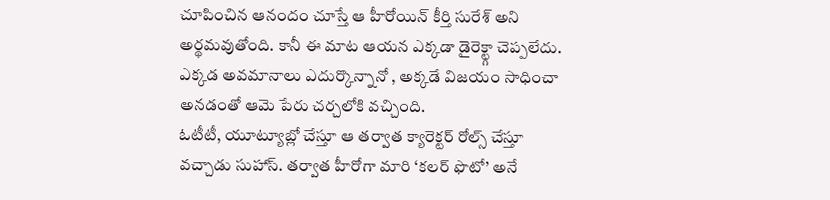చూపించిన ఆనందం చూస్తే ఆ హీరోయిన్ కీర్తి సురేశ్ అని అర్థమవుతోంది. కానీ ఈ మాట ఆయన ఎక్కడా డైరెక్ట్గా చెప్పలేదు. ఎక్కడ అవమానాలు ఎదుర్కొన్నానో , అక్కడే విజయం సాధించా అనడంతో ఆమె పేరు చర్చలోకి వచ్చింది.
ఓటీటీ, యూట్యూబ్లో చేస్తూ ఆ తర్వాత క్యారెక్టర్ రోల్స్ చేస్తూ వచ్చాడు సుహాస్. తర్వాత హీరోగా మారి ‘కలర్ ఫొటో’ అనే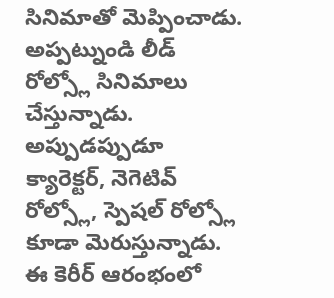సినిమాతో మెప్పించాడు. అప్పట్నుండి లీడ్ రోల్స్లో సినిమాలు చేస్తున్నాడు. అప్పుడప్పుడూ క్యారెక్టర్, నెగెటివ్ రోల్స్లో, స్పెషల్ రోల్స్లో కూడా మెరుస్తున్నాడు. ఈ కెరీర్ ఆరంభంలో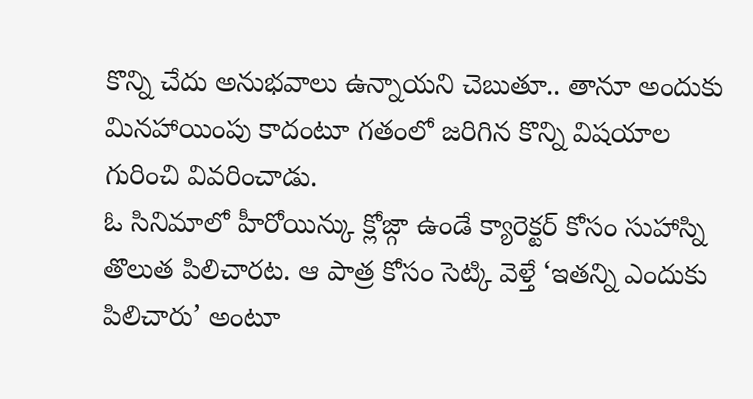కొన్ని చేదు అనుభవాలు ఉన్నాయని చెబుతూ.. తానూ అందుకు మినహాయింపు కాదంటూ గతంలో జరిగిన కొన్ని విషయాల గురించి వివరించాడు.
ఓ సినిమాలో హీరోయిన్కు క్లోజ్గా ఉండే క్యారెక్టర్ కోసం సుహాస్ని తొలుత పిలిచారట. ఆ పాత్ర కోసం సెట్కి వెళ్తే ‘ఇతన్ని ఎందుకు పిలిచారు’ అంటూ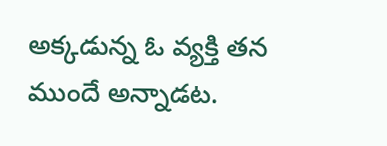అక్కడున్న ఓ వ్యక్తి తన ముందే అన్నాడట.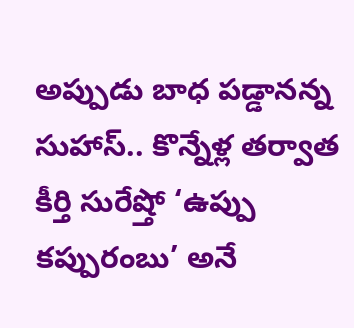అప్పుడు బాధ పడ్డానన్న సుహాస్.. కొన్నేళ్ల తర్వాత కీర్తి సురేష్తో ‘ఉప్పు కప్పురంబు’ అనే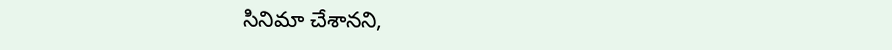సినిమా చేశానని,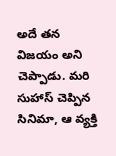అదే తన విజయం అని చెప్పాడు. మరి సుహాస్ చెప్పిన సినిమా, ఆ వ్యక్తి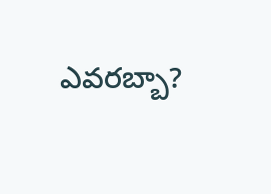ఎవరబ్బా?